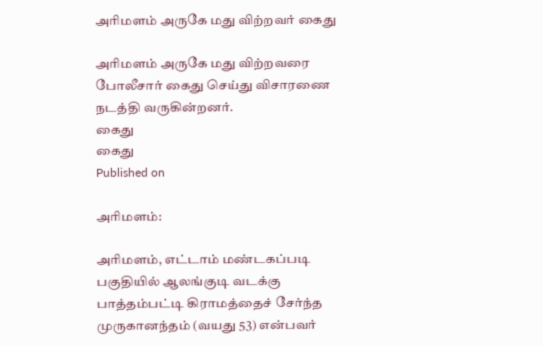அரிமளம் அருகே மது விற்றவர் கைது

அரிமளம் அருகே மது விற்றவரை போலீசார் கைது செய்து விசாரணை நடத்தி வருகின்றனர்.
கைது
கைது
Published on

அரிமளம்:

அரிமளம், எட்டாம் மண்டகப்படி பகுதியில் ஆலங்குடி வடக்கு பாத்தம்பட்டி கிராமத்தைச் சேர்ந்த முருகானந்தம் (வயது 53) என்பவர்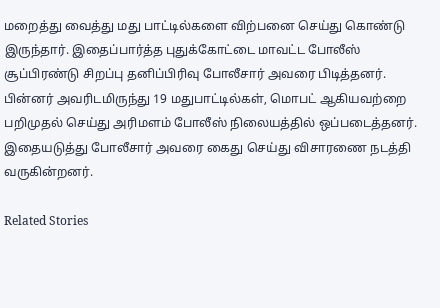மறைத்து வைத்து மது பாட்டில்களை விற்பனை செய்து கொண்டு இருந்தார். இதைப்பார்த்த புதுக்கோட்டை மாவட்ட போலீஸ் சூப்பிரண்டு சிறப்பு தனிப்பிரிவு போலீசார் அவரை பிடித்தனர். பின்னர் அவரிடமிருந்து 19 மதுபாட்டில்கள், மொபட் ஆகியவற்றை பறிமுதல் செய்து அரிமளம் போலீஸ் நிலையத்தில் ஒப்படைத்தனர். இதையடுத்து போலீசார் அவரை கைது செய்து விசாரணை நடத்தி வருகின்றனர்.

Related Stories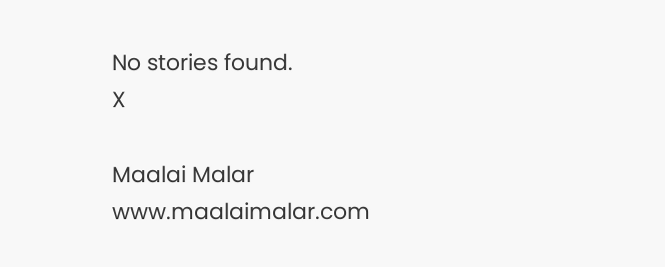No stories found.
X

Maalai Malar
www.maalaimalar.com